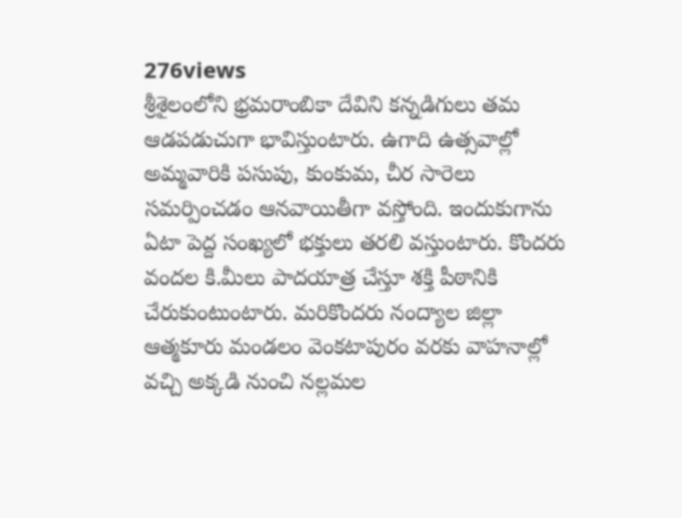276views
శ్రీశైలంలోని భ్రమరాంబికా దేవిని కన్నడిగులు తమ ఆడపడుచుగా భావిస్తుంటారు. ఉగాది ఉత్సవాల్లో అమ్మవారికి పసుపు, కుంకుమ, చీర సారెలు సమర్పించడం ఆనవాయితీగా వస్తోంది. ఇందుకుగాను ఏటా పెద్ద సంఖ్యలో భక్తులు తరలి వస్తుంటారు. కొందరు వందల కి.మీలు పాదయాత్ర చేస్తూ శక్తి పీఠానికి చేరుకుంటుంటారు. మరికొందరు నంద్యాల జిల్లా ఆత్మకూరు మండలం వెంకటాపురం వరకు వాహనాల్లో వచ్చి అక్కడి నుంచి నల్లమల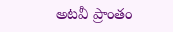అటవీ ప్రాంతం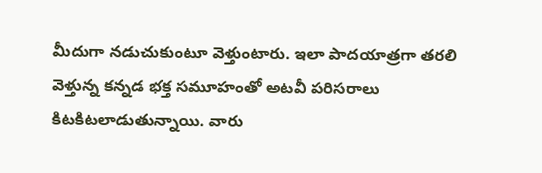మీదుగా నడుచుకుంటూ వెళ్తుంటారు. ఇలా పాదయాత్రగా తరలి వెళ్తున్న కన్నడ భక్త సమూహంతో అటవీ పరిసరాలు కిటకిటలాడుతున్నాయి. వారు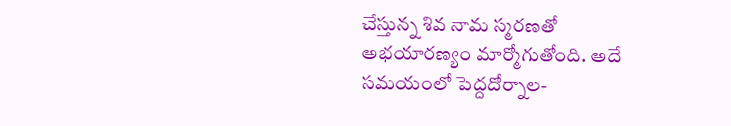చేస్తున్న శివ నామ స్మరణతో అభయారణ్యం మార్మోగుతోంది. అదే సమయంలో పెద్దదోర్నాల-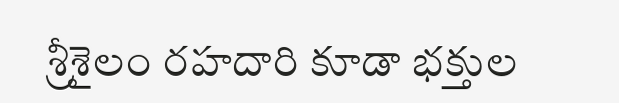శ్రీశైలం రహదారి కూడా భక్తుల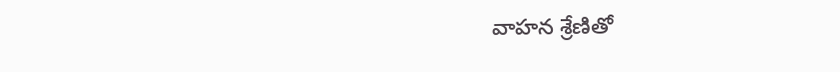వాహన శ్రేణితో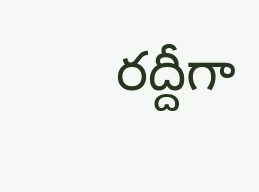రద్దీగా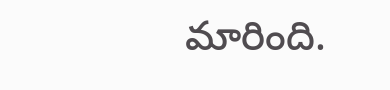మారింది.